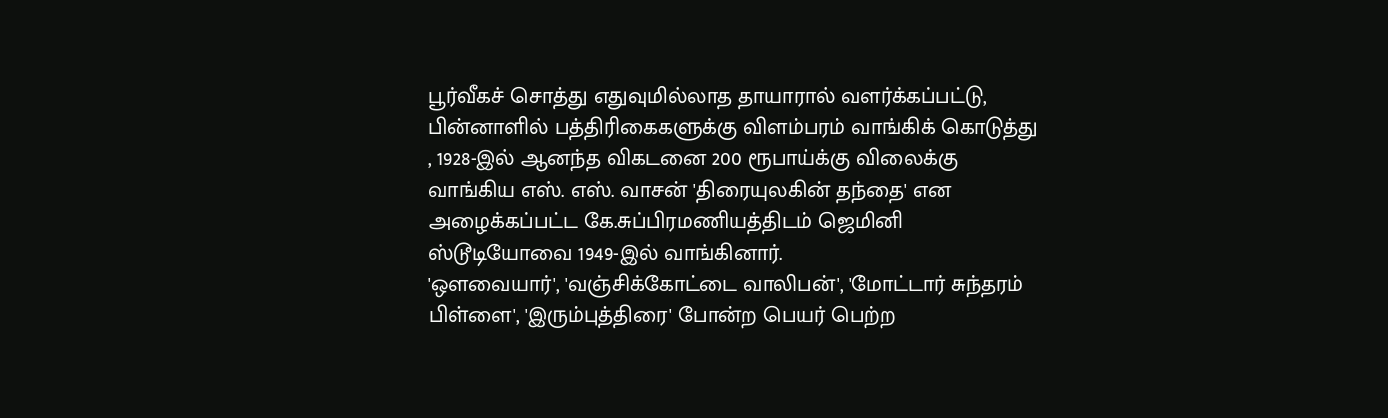பூர்வீகச் சொத்து எதுவுமில்லாத தாயாரால் வளர்க்கப்பட்டு, பின்னாளில் பத்திரிகைகளுக்கு விளம்பரம் வாங்கிக் கொடுத்து , 1928-இல் ஆனந்த விகடனை 200 ரூபாய்க்கு விலைக்கு வாங்கிய எஸ். எஸ். வாசன் 'திரையுலகின் தந்தை' என அழைக்கப்பட்ட கே.சுப்பிரமணியத்திடம் ஜெமினி ஸ்டூடியோவை 1949-இல் வாங்கினார்.
'ஒளவையார்', 'வஞ்சிக்கோட்டை வாலிபன்', 'மோட்டார் சுந்தரம் பிள்ளை', 'இரும்புத்திரை' போன்ற பெயர் பெற்ற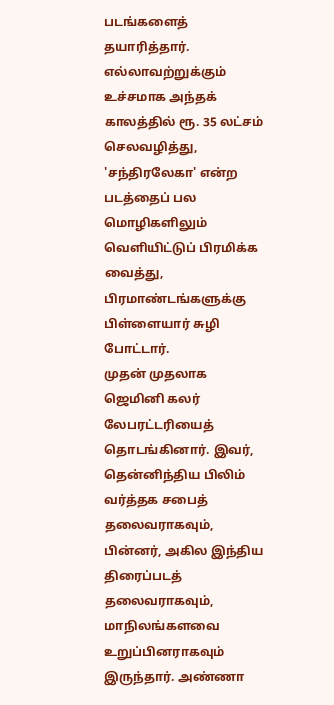படங்களைத் தயாரித்தார். எல்லாவற்றுக்கும் உச்சமாக அந்தக் காலத்தில் ரூ. 35 லட்சம் செலவழித்து, 'சந்திரலேகா' என்ற படத்தைப் பல மொழிகளிலும் வெளியிட்டுப் பிரமிக்க வைத்து, பிரமாண்டங்களுக்கு பிள்ளையார் சுழி போட்டார்.
முதன் முதலாக ஜெமினி கலர் லேபரட்டரியைத் தொடங்கினார். இவர், தென்னிந்திய பிலிம் வர்த்தக சபைத் தலைவராகவும், பின்னர், அகில இந்திய திரைப்படத் தலைவராகவும், மாநிலங்களவை உறுப்பினராகவும் இருந்தார். அண்ணா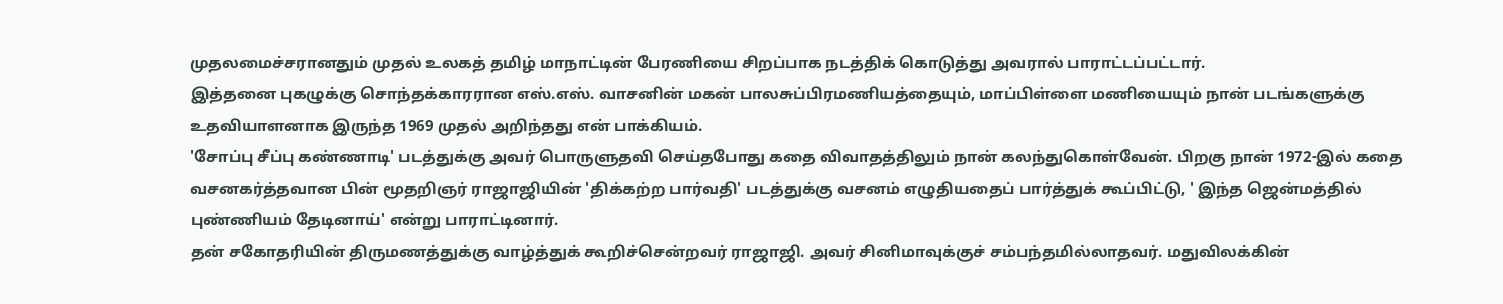முதலமைச்சரானதும் முதல் உலகத் தமிழ் மாநாட்டின் பேரணியை சிறப்பாக நடத்திக் கொடுத்து அவரால் பாராட்டப்பட்டார்.
இத்தனை புகழுக்கு சொந்தக்காரரான எஸ்.எஸ். வாசனின் மகன் பாலசுப்பிரமணியத்தையும், மாப்பிள்ளை மணியையும் நான் படங்களுக்கு உதவியாளனாக இருந்த 1969 முதல் அறிந்தது என் பாக்கியம்.
'சோப்பு சீப்பு கண்ணாடி' படத்துக்கு அவர் பொருளுதவி செய்தபோது கதை விவாதத்திலும் நான் கலந்துகொள்வேன். பிறகு நான் 1972-இல் கதை வசனகர்த்தவான பின் மூதறிஞர் ராஜாஜியின் 'திக்கற்ற பார்வதி' படத்துக்கு வசனம் எழுதியதைப் பார்த்துக் கூப்பிட்டு, ' இந்த ஜென்மத்தில் புண்ணியம் தேடினாய்' என்று பாராட்டினார்.
தன் சகோதரியின் திருமணத்துக்கு வாழ்த்துக் கூறிச்சென்றவர் ராஜாஜி. அவர் சினிமாவுக்குச் சம்பந்தமில்லாதவர். மதுவிலக்கின்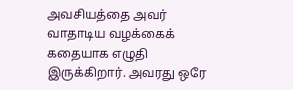அவசியத்தை அவர் வாதாடிய வழக்கைக் கதையாக எழுதி இருக்கிறார். அவரது ஒரே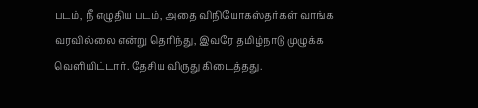படம், நீ எழுதிய படம், அதை விநியோகஸ்தர்கள் வாங்க வரவில்லை என்று தெரிந்து, இவரே தமிழ்நாடு முழுக்க வெளியிட்டார். தேசிய விருது கிடைத்தது.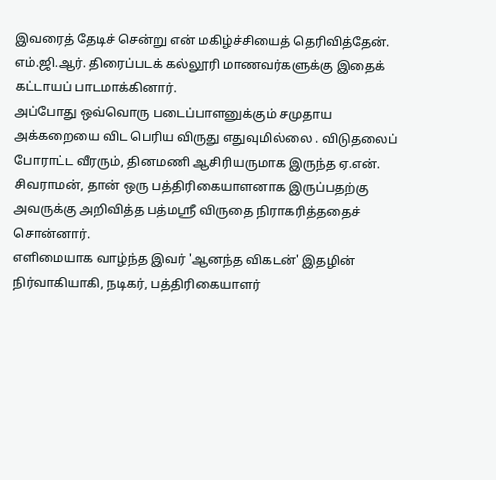இவரைத் தேடிச் சென்று என் மகிழ்ச்சியைத் தெரிவித்தேன். எம்.ஜி.ஆர். திரைப்படக் கல்லூரி மாணவர்களுக்கு இதைக் கட்டாயப் பாடமாக்கினார்.
அப்போது ஒவ்வொரு படைப்பாளனுக்கும் சமுதாய அக்கறையை விட பெரிய விருது எதுவுமில்லை . விடுதலைப் போராட்ட வீரரும், தினமணி ஆசிரியருமாக இருந்த ஏ.என். சிவராமன், தான் ஒரு பத்திரிகையாளனாக இருப்பதற்கு அவருக்கு அறிவித்த பத்மஸ்ரீ விருதை நிராகரித்ததைச் சொன்னார்.
எளிமையாக வாழ்ந்த இவர் 'ஆனந்த விகடன்' இதழின் நிர்வாகியாகி, நடிகர், பத்திரிகையாளர்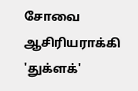சோவை ஆசிரியராக்கி 'துக்ளக்'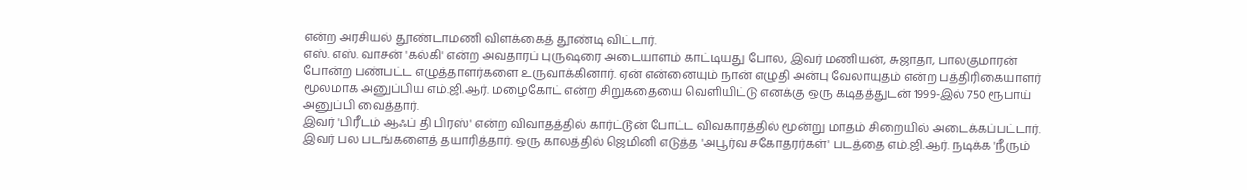என்ற அரசியல் தூண்டாமணி விளக்கைத் தூண்டி விட்டார்.
எஸ். எஸ். வாசன் 'கல்கி' என்ற அவதாரப் புருஷரை அடையாளம் காட்டியது போல, இவர் மணியன், சுஜாதா, பாலகுமாரன் போன்ற பண்பட்ட எழுத்தாளர்களை உருவாக்கினார். ஏன் என்னையும் நான் எழுதி அன்பு வேலாயுதம் என்ற பத்திரிகையாளர் மூலமாக அனுப்பிய எம்.ஜி.ஆர். மழைகோட் என்ற சிறுகதையை வெளியிட்டு எனக்கு ஒரு கடிதத்துடன் 1999-இல் 750 ரூபாய் அனுப்பி வைத்தார்.
இவர் 'பிரீடம் ஆஃப் தி பிரஸ்' என்ற விவாதத்தில் கார்ட்டூன் போட்ட விவகாரத்தில் மூன்று மாதம் சிறையில் அடைக்கப்பட்டார். இவர் பல படங்களைத் தயாரித்தார். ஒரு காலத்தில் ஜெமினி எடுத்த 'அபூர்வ சகோதரர்கள்' படத்தை எம்.ஜி.ஆர். நடிக்க 'நீரும்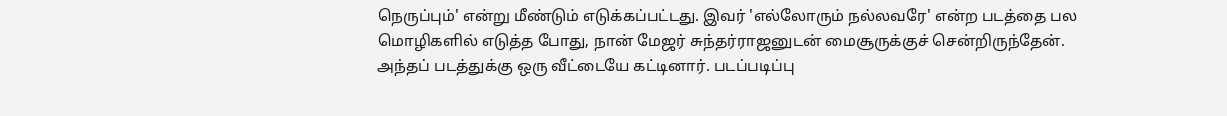நெருப்பும்' என்று மீண்டும் எடுக்கப்பட்டது. இவர் 'எல்லோரும் நல்லவரே' என்ற படத்தை பல மொழிகளில் எடுத்த போது, நான் மேஜர் சுந்தர்ராஜனுடன் மைசூருக்குச் சென்றிருந்தேன்.
அந்தப் படத்துக்கு ஒரு வீட்டையே கட்டினார். படப்படிப்பு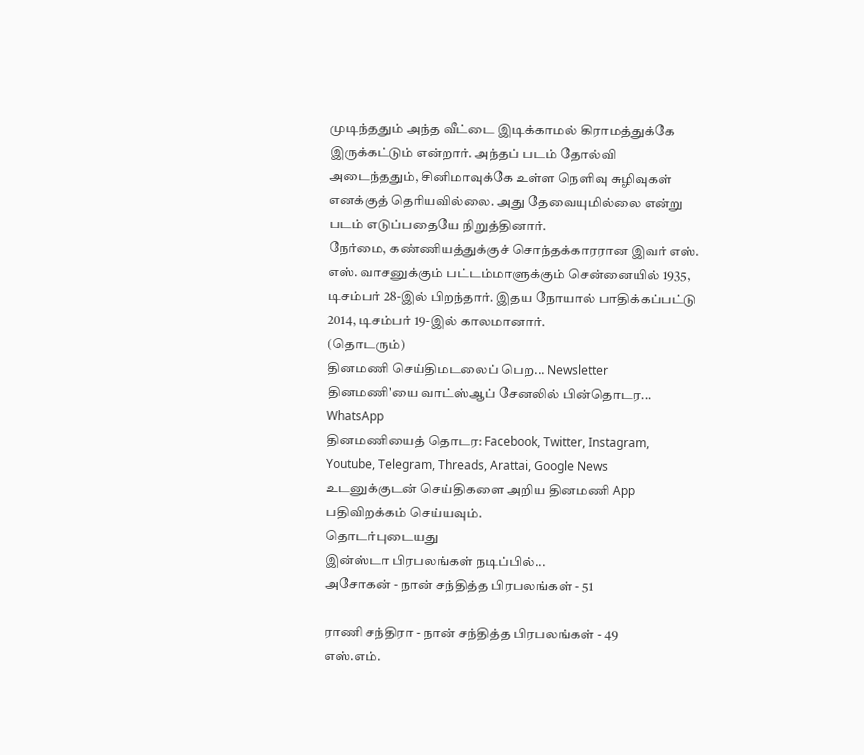முடிந்ததும் அந்த வீட்டை இடிக்காமல் கிராமத்துக்கே இருக்கட்டும் என்றார். அந்தப் படம் தோல்வி அடைந்ததும், சினிமாவுக்கே உள்ள நெளிவு சுழிவுகள் எனக்குத் தெரியவில்லை. அது தேவையுமில்லை என்று படம் எடுப்பதையே நிறுத்தினார்.
நேர்மை, கண்ணியத்துக்குச் சொந்தக்காரரான இவர் எஸ். எஸ். வாசனுக்கும் பட்டம்மாளுக்கும் சென்னையில் 1935, டிசம்பர் 28-இல் பிறந்தார். இதய நோயால் பாதிக்கப்பட்டு 2014, டிசம்பர் 19-இல் காலமானார்.
(தொடரும்)
தினமணி செய்திமடலைப் பெற... Newsletter
தினமணி'யை வாட்ஸ்ஆப் சேனலில் பின்தொடர... WhatsApp
தினமணியைத் தொடர: Facebook, Twitter, Instagram, Youtube, Telegram, Threads, Arattai, Google News
உடனுக்குடன் செய்திகளை அறிய தினமணி App பதிவிறக்கம் செய்யவும்.
தொடர்புடையது
இன்ஸ்டா பிரபலங்கள் நடிப்பில்...
அசோகன் - நான் சந்தித்த பிரபலங்கள் - 51

ராணி சந்திரா - நான் சந்தித்த பிரபலங்கள் - 49
எஸ்.எம்.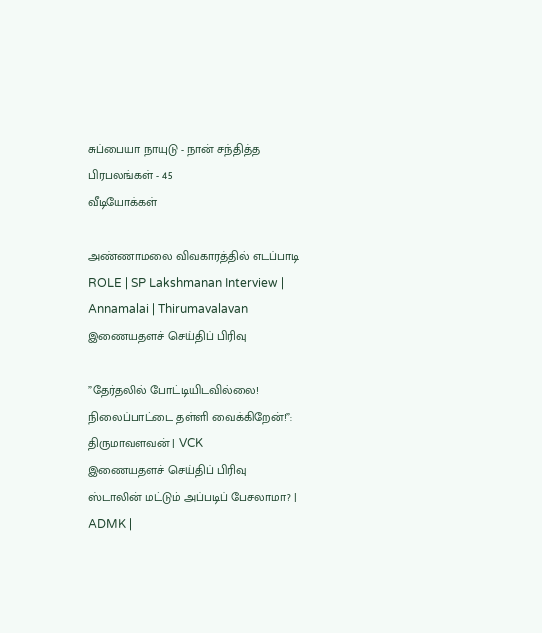சுப்பையா நாயுடு - நான் சந்தித்த பிரபலங்கள் - 45
வீடியோக்கள்

அண்ணாமலை விவகாரத்தில் எடப்பாடி ROLE | SP Lakshmanan Interview | Annamalai | Thirumavalavan
இணையதளச் செய்திப் பிரிவு

”தேர்தலில் போட்டியிடவில்லை! நிலைப்பாட்டை தள்ளி வைக்கிறேன்!”: திருமாவளவன் | VCK
இணையதளச் செய்திப் பிரிவு
ஸ்டாலின் மட்டும் அப்படிப் பேசலாமா? | ADMK |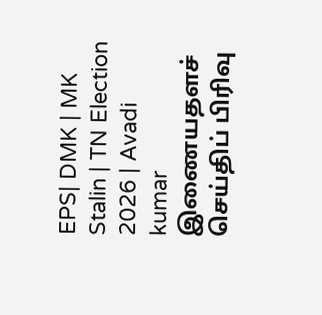EPS| DMK | MK Stalin | TN Election 2026 | Avadi kumar
இணையதளச் செய்திப் பிரிவு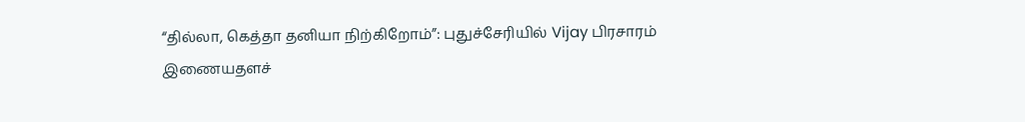“தில்லா, கெத்தா தனியா நிற்கிறோம்”: புதுச்சேரியில் Vijay பிரசாரம்
இணையதளச்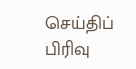செய்திப் பிரிவு